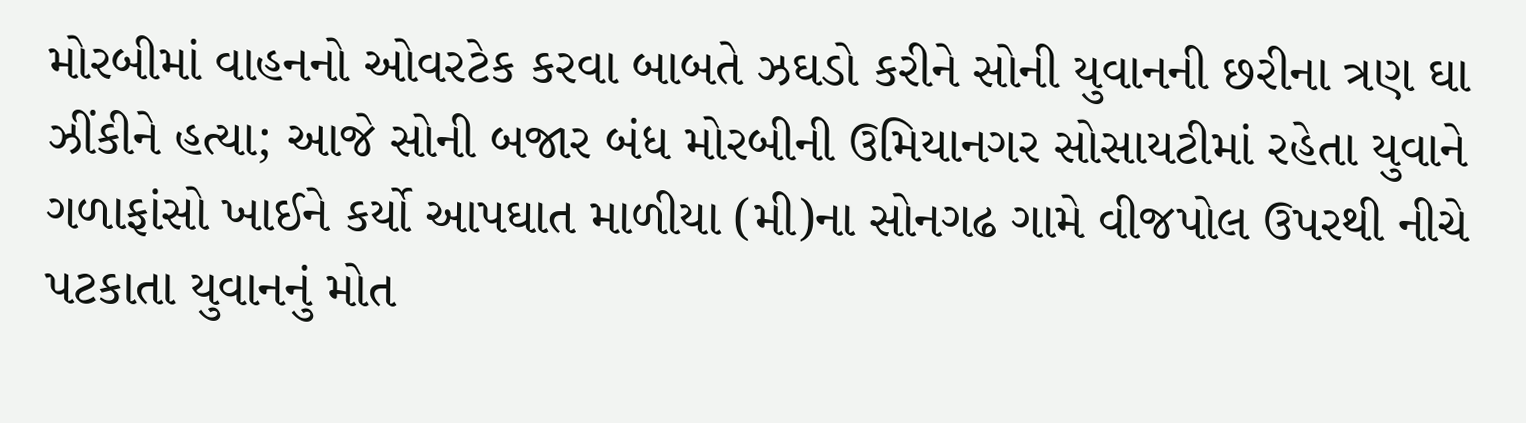મોરબીમાં વાહનનો ઓવરટેક કરવા બાબતે ઝઘડો કરીને સોની યુવાનની છરીના ત્રણ ઘા ઝીંકીને હત્યા; આજે સોની બજાર બંધ મોરબીની ઉમિયાનગર સોસાયટીમાં રહેતા યુવાને ગળાફાંસો ખાઈને કર્યો આપઘાત માળીયા (મી)ના સોનગઢ ગામે વીજપોલ ઉપરથી નીચે પટકાતા યુવાનનું મોત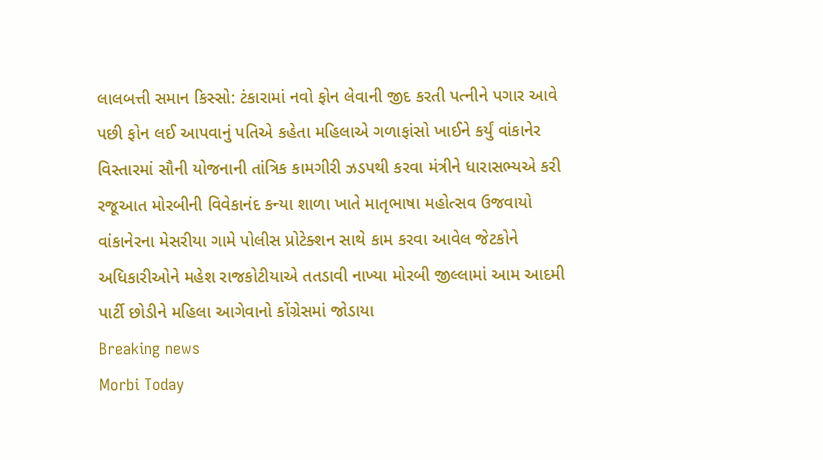લાલબત્તી સમાન કિસ્સો: ટંકારામાં નવો ફોન લેવાની જીદ કરતી પત્નીને પગાર આવે પછી ફોન લઈ આપવાનું પતિએ કહેતા મહિલાએ ગળાફાંસો ખાઈને કર્યું વાંકાનેર વિસ્તારમાં સૌની યોજનાની તાંત્રિક કામગીરી ઝડપથી કરવા મંત્રીને ધારાસભ્યએ કરી રજૂઆત મોરબીની વિવેકાનંદ કન્યા શાળા ખાતે માતૃભાષા મહોત્સવ ઉજવાયો વાંકાનેરના મેસરીયા ગામે પોલીસ પ્રોટેક્શન સાથે કામ કરવા આવેલ જેટકોને અધિકારીઓને મહેશ રાજકોટીયાએ તતડાવી નાખ્યા મોરબી જીલ્લામાં આમ આદમી પાર્ટી છોડીને મહિલા આગેવાનો કોંગ્રેસમાં જોડાયા
Breaking news
Morbi Today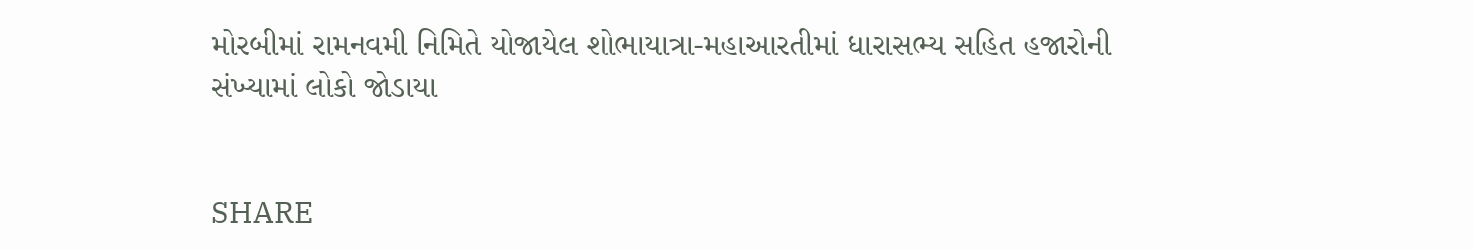મોરબીમાં રામનવમી નિમિતે યોજાયેલ શોભાયાત્રા-મહાઆરતીમાં ધારાસભ્ય સહિત હજારોની સંખ્યામાં લોકો જોડાયા


SHARE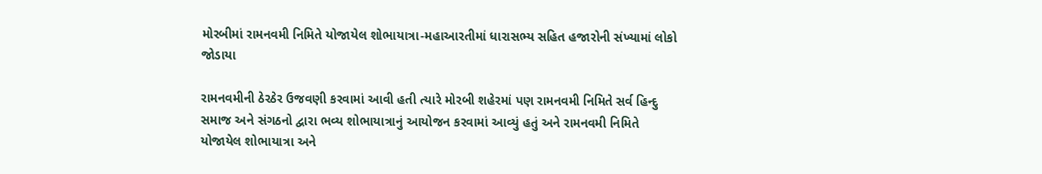મોરબીમાં રામનવમી નિમિતે યોજાયેલ શોભાયાત્રા-મહાઆરતીમાં ધારાસભ્ય સહિત હજારોની સંખ્યામાં લોકો જોડાયા

રામનવમીની ઠેરઠેર ઉજવણી કરવામાં આવી હતી ત્યારે મોરબી શહેરમાં પણ રામનવમી નિમિતે સર્વ હિન્દુ સમાજ અને સંગઠનો દ્વારા ભવ્ય શોભાયાત્રાનું આયોજન કરવામાં આવ્યું હતું અને રામનવમી નિમિતે યોજાયેલ શોભાયાત્રા અને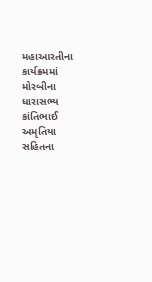મહાઆરતીના કાર્યક્રમમાં મોરબીના ધારાસભ્ય કાંતિભાઈ અમૃતિયા સહિતના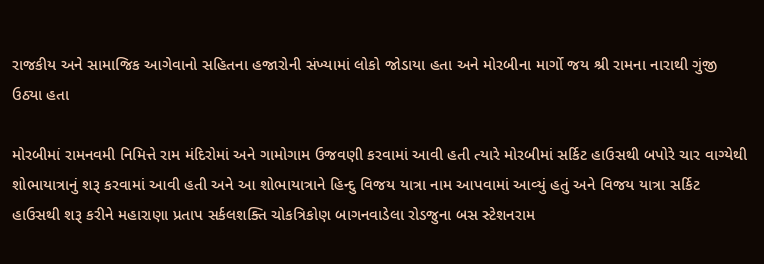રાજકીય અને સામાજિક આગેવાનો સહિતના હજારોની સંખ્યામાં લોકો જોડાયા હતા અને મોરબીના માર્ગો જય શ્રી રામના નારાથી ગુંજી ઉઠ્યા હતા

મોરબીમાં રામનવમી નિમિત્તે રામ મંદિરોમાં અને ગામોગામ ઉજવણી કરવામાં આવી હતી ત્યારે મોરબીમાં સર્કિટ હાઉસથી બપોરે ચાર વાગ્યેથી શોભાયાત્રાનું શરૂ કરવામાં આવી હતી અને આ શોભાયાત્રાને હિન્દુ વિજય યાત્રા નામ આપવામાં આવ્યું હતું અને વિજય યાત્રા સર્કિટ હાઉસથી શરૂ કરીને મહારાણા પ્રતાપ સર્કલશક્તિ ચોકત્રિકોણ બાગનવાડેલા રોડજુના બસ સ્ટેશનરામ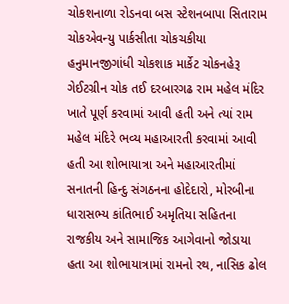ચોકશનાળા રોડનવા બસ સ્ટેશનબાપા સિતારામ ચોકએવન્યુ પાર્કસીતા ચોકચકીયા હનુમાનજીગાંધી ચોકશાક માર્કેટ ચોકનહેરૂ ગેઈટગ્રીન ચોક તઈ દરબારગઢ રામ મહેલ મંદિર ખાતે પૂર્ણ કરવામાં આવી હતી અને ત્યાં રામ મહેલ મંદિરે ભવ્ય મહાઆરતી કરવામાં આવી હતી આ શોભાયાત્રા અને મહાઆરતીમાં સનાતની હિન્દુ સંગઠનના હોદેદારો, મોરબીના ધારાસભ્ય કાંતિભાઈ અમૃતિયા સહિતના રાજકીય અને સામાજિક આગેવાનો જોડાયા હતા આ શોભાયાત્રામાં રામનો રથ, નાસિક ઢોલ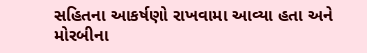સહિતના આકર્ષણો રાખવામા આવ્યા હતા અને મોરબીના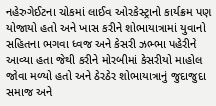નહેરુગેઈટના ચોકમાં લાઈવ ઓરકેસ્ટ્રાનો કાર્યક્રમ પણ યોજાયો હતો અને ખાસ કરીને શોભાયાત્રામાં યુવાનો સહિતના ભગવા ધ્વજ અને કેસરી ઝભ્ભા પહેરીને આવ્યા હતા જેથી કરીને મોરબીમાં કેસરીયો માહોલ જોવા મળ્યો હતો અને ઠેરઠેર શોભાયાત્રાનું જુદાજુદા સમાજ અને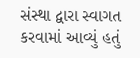સંસ્થા દ્વારા સ્વાગત કરવામાં આવ્યું હતું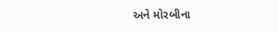અને મોરબીના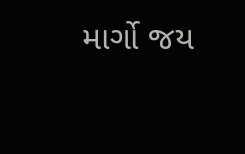માર્ગો જય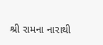શ્રી રામના નારાથી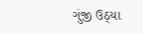ગુંજી ઉઠ્યા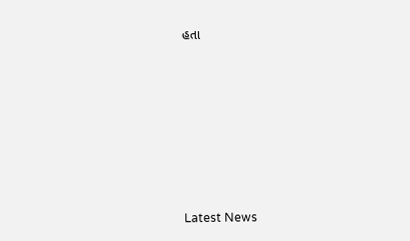હતા








Latest News